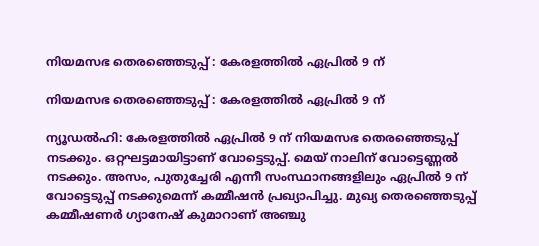നിയമസഭ തെരഞ്ഞെടുപ്പ് : കേരളത്തില്‍ ഏപ്രില്‍ 9 ന്

നിയമസഭ തെരഞ്ഞെടുപ്പ് : കേരളത്തില്‍ ഏപ്രില്‍ 9 ന്

ന്യൂഡല്‍ഹി: കേരളത്തില്‍ ഏപ്രില്‍ 9 ന് നിയമസഭ തെരഞ്ഞെടുപ്പ് നടക്കും. ഒറ്റഘട്ടമായിട്ടാണ് വോട്ടെടുപ്പ്. മെയ് നാലിന് വോട്ടെണ്ണല്‍ നടക്കും. അസം, പുതുച്ചേരി എന്നീ സംസ്ഥാനങ്ങളിലും ഏപ്രില്‍ 9 ന് വോട്ടെടുപ്പ് നടക്കുമെന്ന് കമ്മീഷന്‍ പ്രഖ്യാപിച്ചു. മുഖ്യ തെരഞ്ഞെടുപ്പ് കമ്മീഷണര്‍ ഗ്യാനേഷ് കുമാറാണ് അഞ്ചു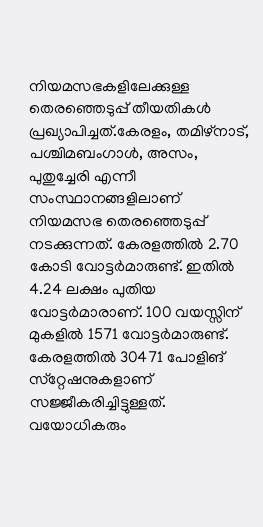നിയമസഭകളിലേക്കുള്ള തെരഞ്ഞെടുപ്പ് തീയതികള്‍ പ്രഖ്യാപിച്ചത്.കേരളം, തമിഴ്‌നാട്, പശ്ചിമബംഗാള്‍, അസം, പുതുച്ചേരി എന്നീ സംസ്ഥാനങ്ങളിലാണ് നിയമസഭ തെരഞ്ഞെടുപ്പ് നടക്കുന്നത്. കേരളത്തില്‍ 2.70 കോടി വോട്ടര്‍മാരുണ്ട്. ഇതില്‍ 4.24 ലക്ഷം പുതിയ വോട്ടര്‍മാരാണ്. 100 വയസ്സിന് മുകളില്‍ 1571 വോട്ടര്‍മാരുണ്ട്. കേരളത്തില്‍ 30471 പോളിങ് സ്‌റ്റേഷനുകളാണ് സജ്ജീകരിച്ചിട്ടുള്ളത്. വയോധികരും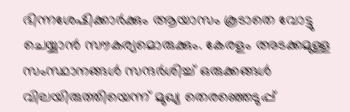ഭിന്നശേഷിക്കാര്‍ക്കും ആയാസം കൂടാതെ വോട്ടു ചെയ്യാന്‍ സൗകര്യമൊരുക്കും. കേരളം അടക്കമുള്ള സംസ്ഥാനങ്ങള്‍ സന്ദര്‍ശിച്ച് ഒരുക്കങ്ങള്‍ വിലയിരുത്തിയെന്ന് മുഖ്യ തെരഞ്ഞെടുപ്പ്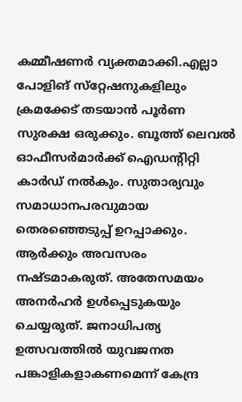കമ്മീഷണര്‍ വ്യക്തമാക്കി.എല്ലാ പോളിങ് സ്‌റ്റേഷനുകളിലും ക്രമക്കേട് തടയാന്‍ പൂര്‍ണ സുരക്ഷ ഒരുക്കും. ബൂത്ത് ലെവല്‍ ഓഫീസര്‍മാര്‍ക്ക് ഐഡന്റിറ്റി കാര്‍ഡ് നല്‍കും. സുതാര്യവും സമാധാനപരവുമായ തെരഞ്ഞെടുപ്പ് ഉറപ്പാക്കും. ആര്‍ക്കും അവസരം നഷ്ടമാകരുത്. അതേസമയം അനര്‍ഹര്‍ ഉള്‍പ്പെടുകയും ചെയ്യരുത്. ജനാധിപത്യ ഉത്സവത്തില്‍ യുവജനത പങ്കാളികളാകണമെന്ന് കേന്ദ്ര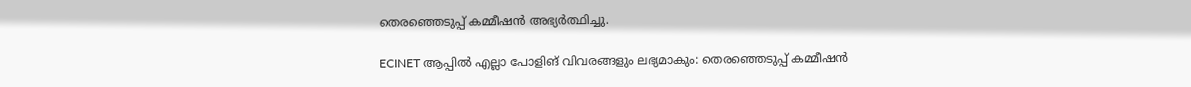തെരഞ്ഞെടുപ്പ് കമ്മീഷന്‍ അഭ്യര്‍ത്ഥിച്ചു.

ECINET ആപ്പിൽ എല്ലാ പോളിങ് വിവരങ്ങളും ലഭ്യമാകും: തെരഞ്ഞെടുപ്പ് കമ്മീഷൻ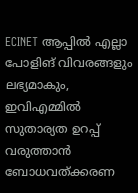ECINET ആപ്പിൽ എല്ലാ പോളിങ് വിവരങ്ങളും ലഭ്യമാകും, ഇവിഎമ്മിൽ സുതാര്യത ഉറപ്പ് വരുത്താൻ ബോധവത്ക്കരണ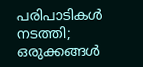പരിപാടികൾ നടത്തി; ഒരുക്കങ്ങൾ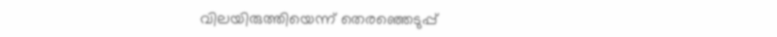വിലയിരുത്തിയെന്ന് തെരഞ്ഞെടുപ്പ്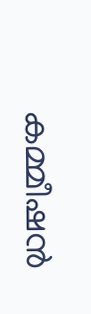കമ്മീഷൻ